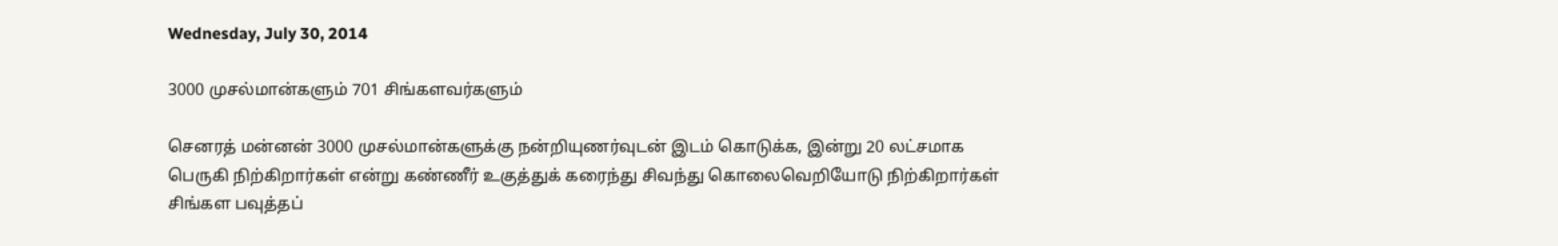Wednesday, July 30, 2014

3000 முசல்மான்களும் 701 சிங்களவர்களும்

செனரத் மன்னன் 3000 முசல்மான்களுக்கு நன்றியுணர்வுடன் இடம் கொடுக்க, இன்று 20 லட்சமாக பெருகி நிற்கிறார்கள் என்று கண்ணீர் உகுத்துக் கரைந்து சிவந்து கொலைவெறியோடு நிற்கிறார்கள் சிங்கள பவுத்தப்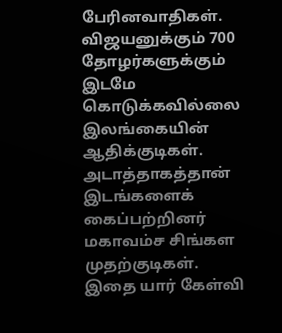பேரினவாதிகள். விஜயனுக்கும் 700 தோழர்களுக்கும் இடமே கொடுக்கவில்லை இலங்கையின் ஆதிக்குடிகள். அடாத்தாகத்தான் இடங்களைக் கைப்பற்றினர் மகாவம்ச சிங்கள முதற்குடிகள். இதை யார் கேள்வி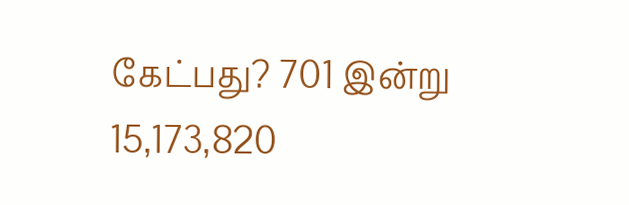கேட்பது? 701 இன்று 15,173,820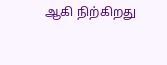ஆகி நிற்கிறது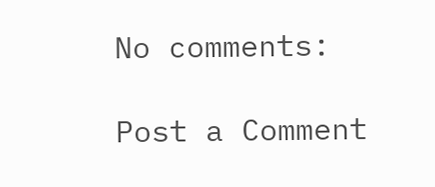No comments:

Post a Comment